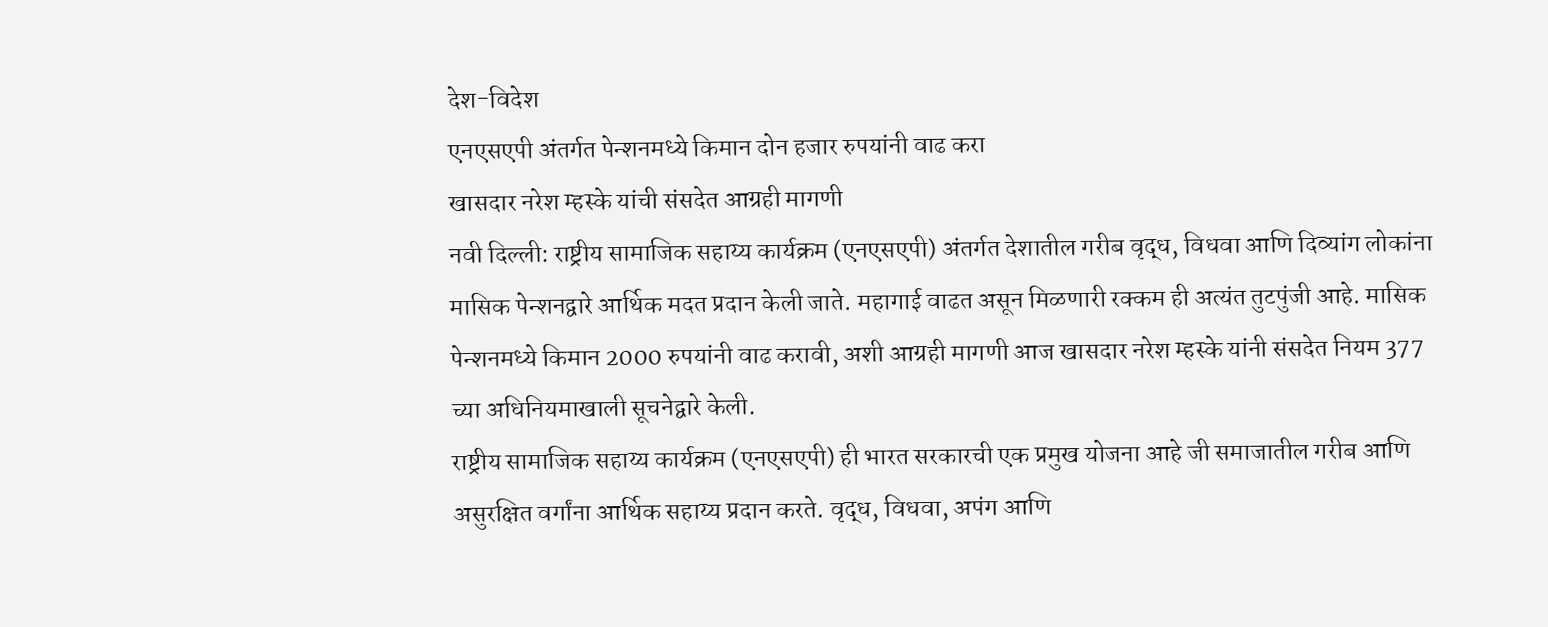देश-विदेश
एनएसएपी अंतर्गत पेन्शनमध्ये किमान दोन हजार रुपयांनी वाढ करा
खासदार नरेश म्हस्के यांची संसदेत आग्रही मागणी
नवी दिल्ली: राष्ट्रीय सामाजिक सहाय्य कार्यक्रम (एनएसएपी) अंतर्गत देशातील गरीब वृद्ध, विधवा आणि दिव्यांग लोकांना मासिक पेन्शनद्वारे आर्थिक मदत प्रदान केली जाते. महागाई वाढत असून मिळणारी रक्कम ही अत्यंत तुटपुंजी आहे. मासिक पेन्शनमध्ये किमान 2000 रुपयांनी वाढ करावी, अशी आग्रही मागणी आज खासदार नरेश म्हस्के यांनी संसदेत नियम 377 च्या अधिनियमाखाली सूचनेद्वारे केली.
राष्ट्रीय सामाजिक सहाय्य कार्यक्रम (एनएसएपी) ही भारत सरकारची एक प्रमुख योजना आहे जी समाजातील गरीब आणि असुरक्षित वर्गांना आर्थिक सहाय्य प्रदान करते. वृद्ध, विधवा, अपंग आणि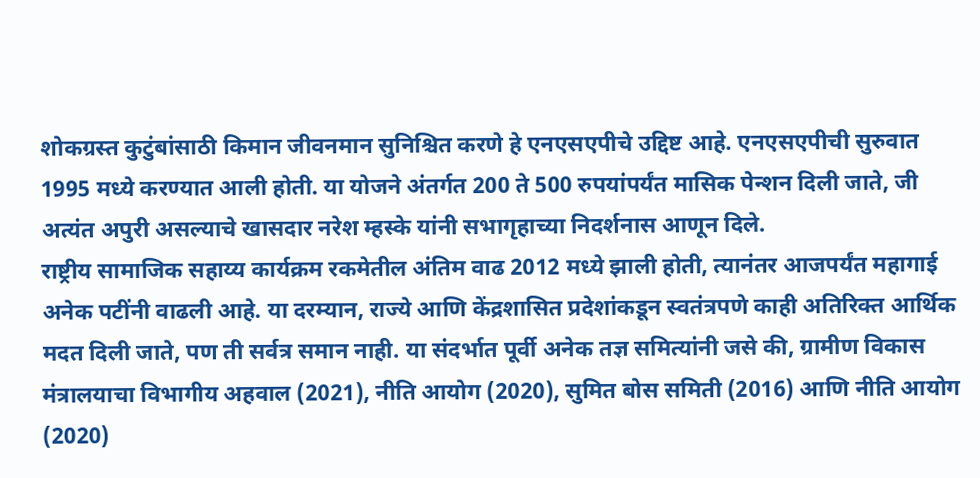शोकग्रस्त कुटुंबांसाठी किमान जीवनमान सुनिश्चित करणे हे एनएसएपीचे उद्दिष्ट आहे. एनएसएपीची सुरुवात 1995 मध्ये करण्यात आली होती. या योजने अंतर्गत 200 ते 500 रुपयांपर्यंत मासिक पेन्शन दिली जाते, जी अत्यंत अपुरी असल्याचे खासदार नरेश म्हस्के यांनी सभागृहाच्या निदर्शनास आणून दिले.
राष्ट्रीय सामाजिक सहाय्य कार्यक्रम रकमेतील अंतिम वाढ 2012 मध्ये झाली होती, त्यानंतर आजपर्यंत महागाई अनेक पटींनी वाढली आहे. या दरम्यान, राज्ये आणि केंद्रशासित प्रदेशांकडून स्वतंत्रपणे काही अतिरिक्त आर्थिक मदत दिली जाते, पण ती सर्वत्र समान नाही. या संदर्भात पूर्वी अनेक तज्ञ समित्यांनी जसे की, ग्रामीण विकास मंत्रालयाचा विभागीय अहवाल (2021), नीति आयोग (2020), सुमित बोस समिती (2016) आणि नीति आयोग (2020)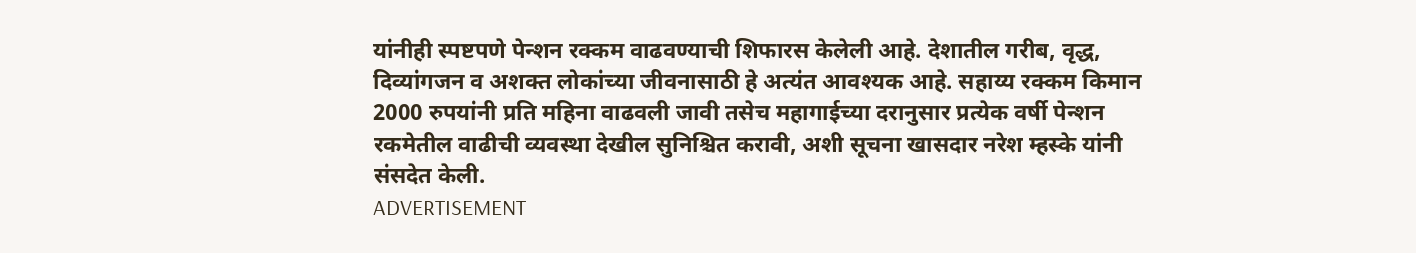यांनीही स्पष्टपणे पेन्शन रक्कम वाढवण्याची शिफारस केलेली आहे. देशातील गरीब, वृद्ध, दिव्यांगजन व अशक्त लोकांच्या जीवनासाठी हे अत्यंत आवश्यक आहे. सहाय्य रक्कम किमान 2000 रुपयांनी प्रति महिना वाढवली जावी तसेच महागाईच्या दरानुसार प्रत्येक वर्षी पेन्शन रकमेतील वाढीची व्यवस्था देखील सुनिश्चित करावी, अशी सूचना खासदार नरेश म्हस्के यांनी संसदेत केली.
ADVERTISEMENT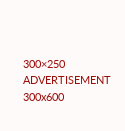300×250
ADVERTISEMENT 300x600